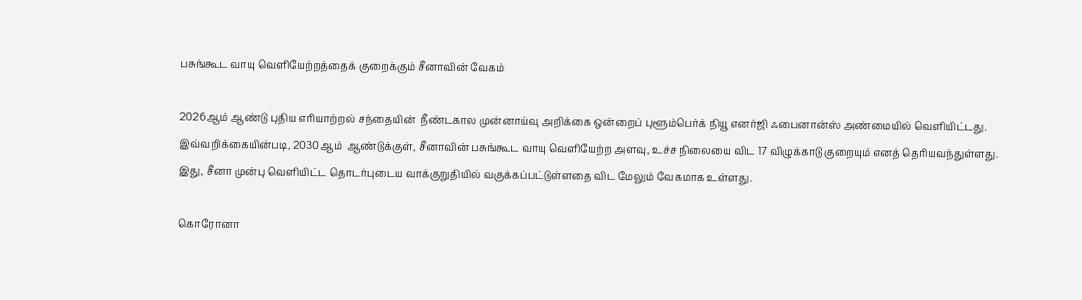பசுங்கூட வாயு வெளியேற்றத்தைக் குறைக்கும் சீனாவின் வேகம்

2026ஆம் ஆண்டு புதிய எரியாற்றல் சந்தையின்  நீண்டகால முன்னாய்வு அறிக்கை ஒன்றைப் புளூம்பெர்க் நியூ எனர்ஜி ஃபைனான்ஸ் அண்மையில் வெளியிட்டது. இவ்வறிக்கையின்படி, 2030ஆம்  ஆண்டுக்குள், சீனாவின் பசுங்கூட வாயு வெளியேற்ற அளவு, உச்ச நிலையை விட 17 விழுக்காடு குறையும் எனத் தெரியவந்துள்ளது. இது, சீனா முன்பு வெளியிட்ட தொடர்புடைய வாக்குறுதியில் வகுக்கப்பட்டுள்ளதை விட மேலும் வேகமாக உள்ளது.

கொரோனா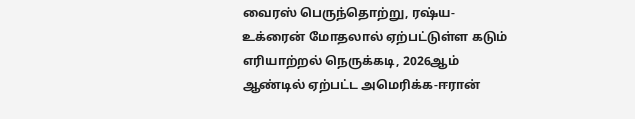வைரஸ் பெருந்தொற்று, ரஷ்ய-உக்ரைன் மோதலால் ஏற்பட்டுள்ள கடும் எரியாற்றல் நெருக்கடி, 2026ஆம் ஆண்டில் ஏற்பட்ட அமெரிக்க-ஈரான்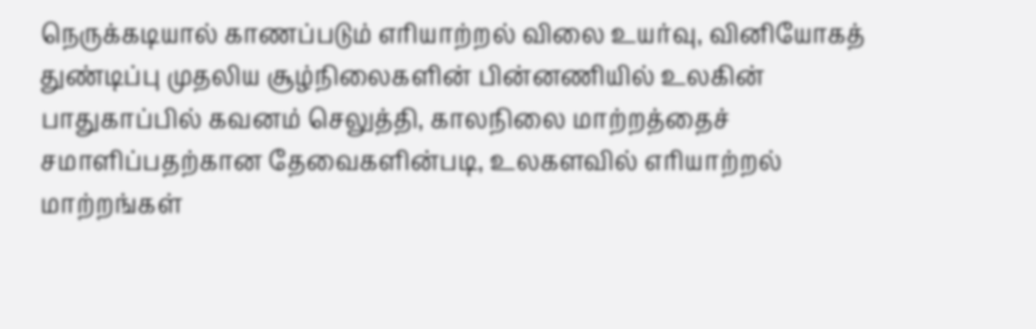நெருக்கடியால் காணப்படும் எரியாற்றல் விலை உயர்வு, வினியோகத் துண்டிப்பு முதலிய சூழ்நிலைகளின் பின்னணியில் உலகின் பாதுகாப்பில் கவனம் செலுத்தி, காலநிலை மாற்றத்தைச் சமாளிப்பதற்கான தேவைகளின்படி, உலகளவில் எரியாற்றல் மாற்றங்கள்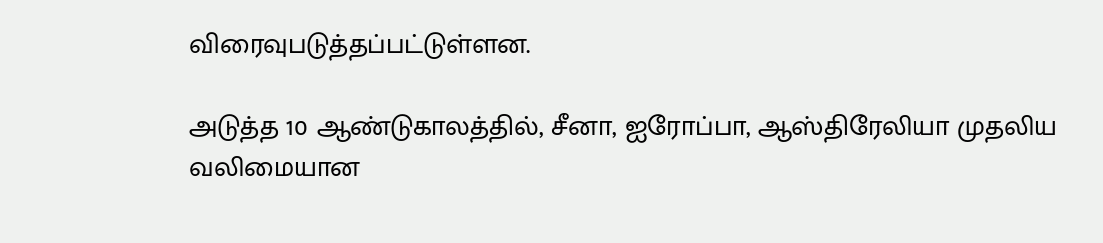விரைவுபடுத்தப்பட்டுள்ளன.

அடுத்த 10 ஆண்டுகாலத்தில், சீனா, ஐரோப்பா, ஆஸ்திரேலியா முதலிய வலிமையான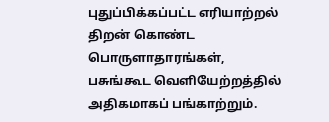புதுப்பிக்கப்பட்ட எரியாற்றல் திறன் கொண்ட பொருளாதாரங்கள், பசுங்கூட வெளியேற்றத்தில் அதிகமாகப் பங்காற்றும்.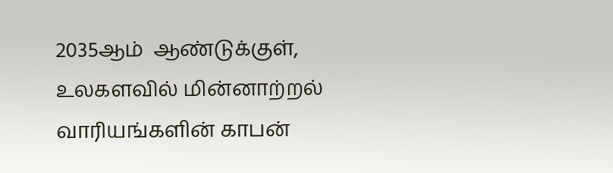2035ஆம்  ஆண்டுக்குள், உலகளவில் மின்னாற்றல் வாரியங்களின் காபன்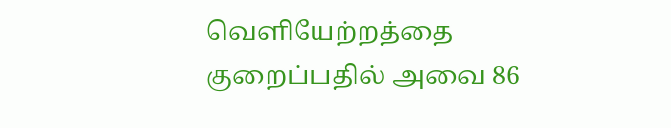வெளியேற்றத்தை குறைப்பதில் அவை 86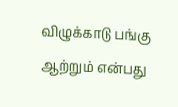விழுக்காடு பங்கு ஆற்றும் என்பது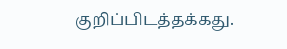குறிப்பிடத்தக்கது.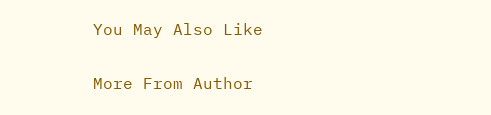You May Also Like

More From Author